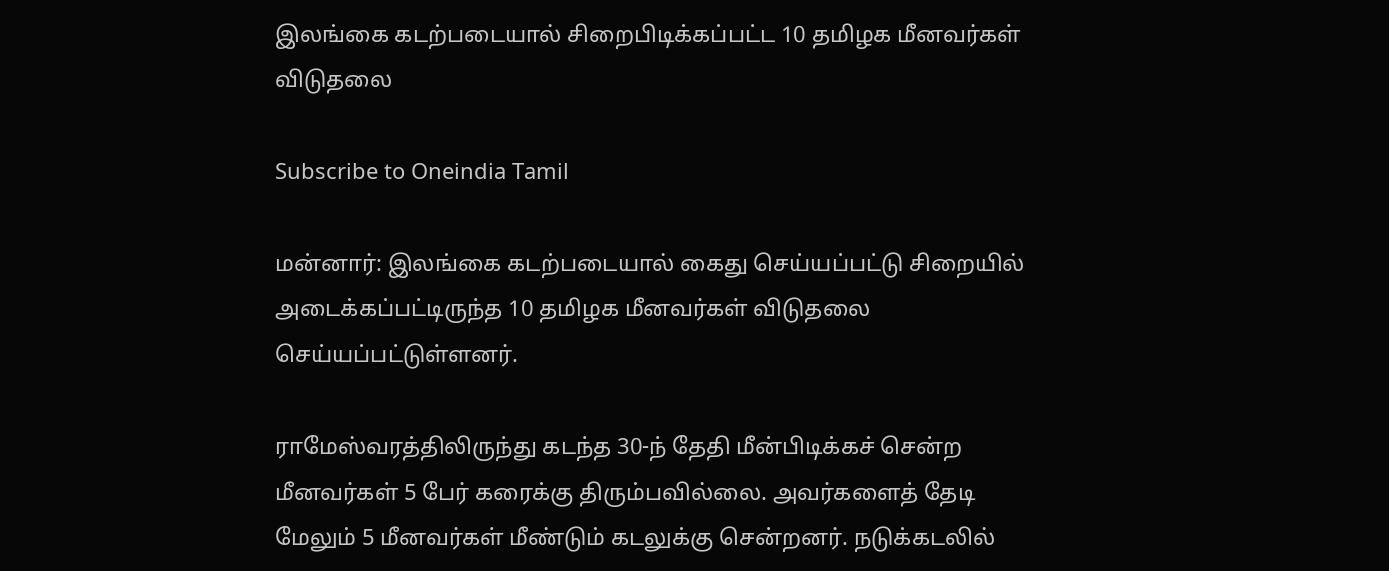இலங்கை கடற்படையால் சிறைபிடிக்கப்பட்ட 10 தமிழக மீனவர்கள் விடுதலை

Subscribe to Oneindia Tamil

மன்னார்: இலங்கை கடற்படையால் கைது செய்யப்பட்டு சிறையில் அடைக்கப்பட்டிருந்த 10 தமிழக மீனவர்கள் விடுதலை செய்யப்பட்டுள்ளனர்.

ராமேஸ்வரத்திலிருந்து கடந்த 30-ந் தேதி மீன்பிடிக்கச் சென்ற மீனவர்கள் 5 பேர் கரைக்கு திரும்பவில்லை. அவர்களைத் தேடி மேலும் 5 மீனவர்கள் மீண்டும் கடலுக்கு சென்றனர். நடுக்கடலில்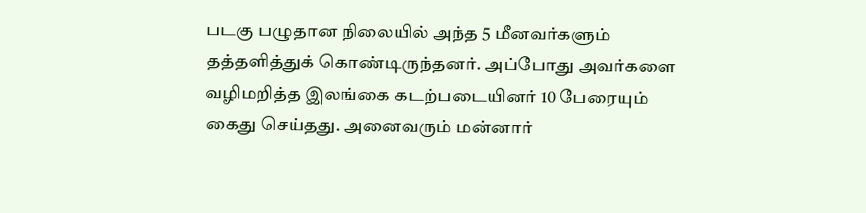படகு பழுதான நிலையில் அந்த 5 மீனவர்களும் தத்தளித்துக் கொண்டிருந்தனர். அப்போது அவர்களை வழிமறித்த இலங்கை கடற்படையினர் 10 பேரையும் கைது செய்தது. அனைவரும் மன்னார்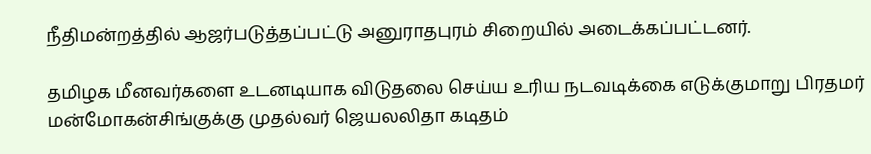நீதிமன்றத்தில் ஆஜர்படுத்தப்பட்டு அனுராதபுரம் சிறையில் அடைக்கப்பட்டனர்.

தமிழக மீனவர்களை உடனடியாக விடுதலை செய்ய உரிய நடவடிக்கை எடுக்குமாறு பிரதமர் மன்மோகன்சிங்குக்கு முதல்வர் ஜெயலலிதா கடிதம்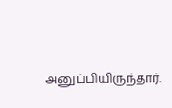அனுப்பியிருந்தார்.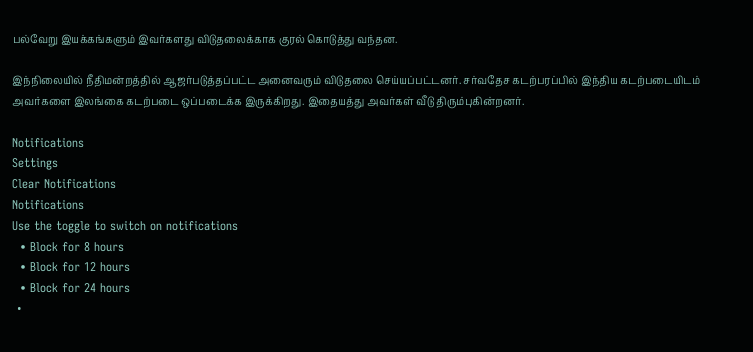பல்வேறு இயக்கங்களும் இவர்களது விடுதலைக்காக குரல் கொடுத்து வந்தன.

இந்நிலையில் நீதிமன்றத்தில் ஆஜர்படுத்தப்பட்ட அனைவரும் விடுதலை செய்யப்பட்டனர். சர்வதேச கடற்பரப்பில் இந்திய கடற்படையிடம் அவர்களை இலங்கை கடற்படை ஒப்படைக்க இருக்கிறது. இதையத்து அவர்கள் வீடு திரும்புகின்றனர்.

Notifications
Settings
Clear Notifications
Notifications
Use the toggle to switch on notifications
  • Block for 8 hours
  • Block for 12 hours
  • Block for 24 hours
  •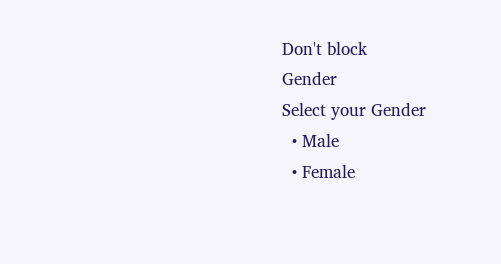Don't block
Gender
Select your Gender
  • Male
  • Female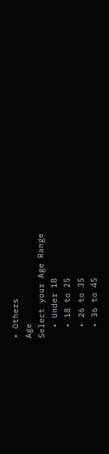• Others
Age
Select your Age Range
  • Under 18
  • 18 to 25
  • 26 to 35
  • 36 to 45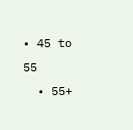• 45 to 55
  • 55+